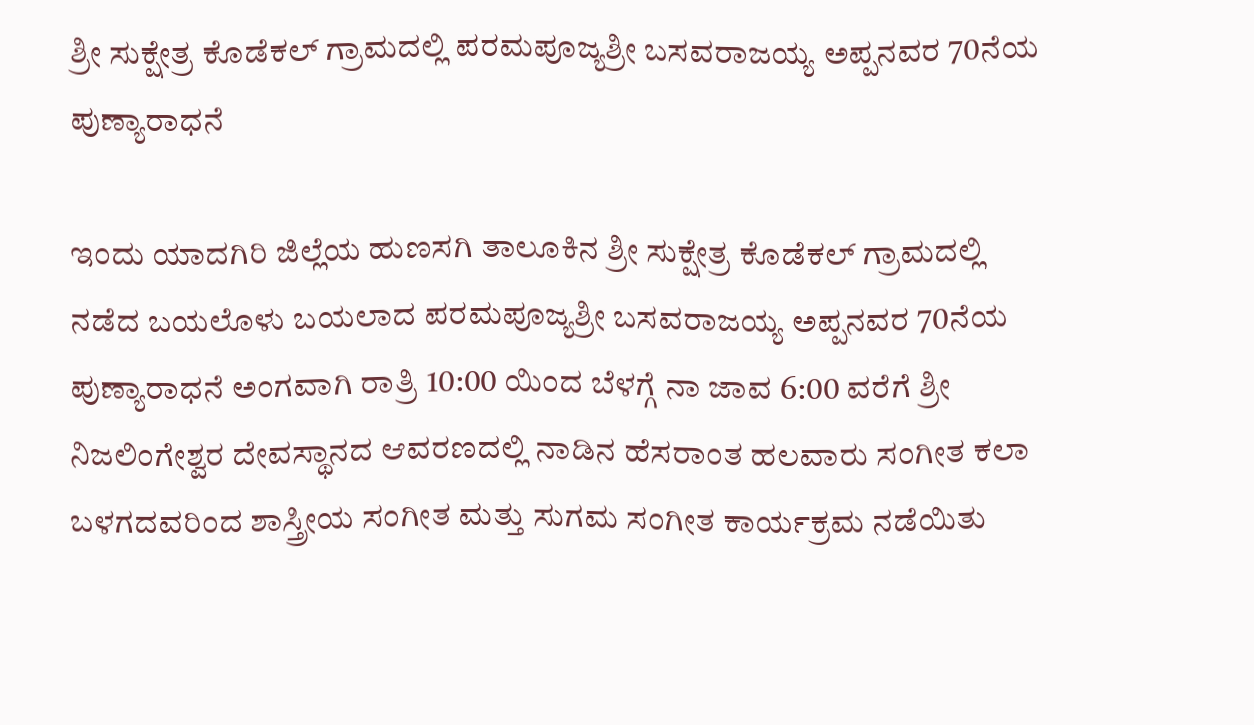ಶ್ರೀ ಸುಕ್ಷೇತ್ರ ಕೊಡೆಕಲ್ ಗ್ರಾಮದಲ್ಲಿ ಪರಮಪೂಜ್ಯಶ್ರೀ ಬಸವರಾಜಯ್ಯ ಅಪ್ಪನವರ 70ನೆಯ ಪುಣ್ಯಾರಾಧನೆ

ಇಂದು ಯಾದಗಿರಿ ಜಿಲ್ಲೆಯ ಹುಣಸಗಿ ತಾಲೂಕಿನ ಶ್ರೀ ಸುಕ್ಷೇತ್ರ ಕೊಡೆಕಲ್ ಗ್ರಾಮದಲ್ಲಿ ನಡೆದ ಬಯಲೊಳು ಬಯಲಾದ ಪರಮಪೂಜ್ಯಶ್ರೀ ಬಸವರಾಜಯ್ಯ ಅಪ್ಪನವರ 70ನೆಯ ಪುಣ್ಯಾರಾಧನೆ ಅಂಗವಾಗಿ ರಾತ್ರಿ 10:00 ಯಿಂದ ಬೆಳಗ್ಗೆ ನಾ ಜಾವ 6:00 ವರೆಗೆ ಶ್ರೀ ನಿಜಲಿಂಗೇಶ್ವರ ದೇವಸ್ಥಾನದ ಆವರಣದಲ್ಲಿ ನಾಡಿನ ಹೆಸರಾಂತ ಹಲವಾರು ಸಂಗೀತ ಕಲಾ ಬಳಗದವರಿಂದ ಶಾಸ್ತ್ರೀಯ ಸಂಗೀತ ಮತ್ತು ಸುಗಮ ಸಂಗೀತ ಕಾರ್ಯಕ್ರಮ ನಡೆಯಿತು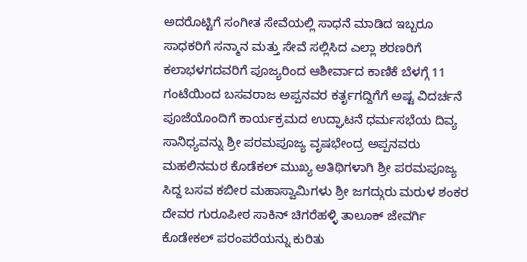ಅದರೊಟ್ಟಿಗೆ ಸಂಗೀತ ಸೇವೆಯಲ್ಲಿ ಸಾಧನೆ ಮಾಡಿದ ಇಬ್ಬರೂ ಸಾಧಕರಿಗೆ ಸನ್ಮಾನ ಮತ್ತು ಸೇವೆ ಸಲ್ಲಿಸಿದ ಎಲ್ಲಾ ಶರಣರಿಗೆ ಕಲಾಭಳಗದವರಿಗೆ ಪೂಜ್ಯರಿಂದ ಆಶೀರ್ವಾದ ಕಾಣಿಕೆ ಬೆಳಗ್ಗೆ 11 ಗಂಟೆಯಿಂದ ಬಸವರಾಜ ಅಪ್ಪನವರ ಕರ್ತೃಗದ್ದಿಗೆಗೆ ಅಷ್ಟ ವಿದರ್ಚನೆ ಪೂಜೆಯೊಂದಿಗೆ ಕಾರ್ಯಕ್ರಮದ ಉದ್ಘಾಟನೆ ಧರ್ಮಸಭೆಯ ದಿವ್ಯ ಸಾನಿಧ್ಯವನ್ನು ಶ್ರೀ ಪರಮಪೂಜ್ಯ ವೃಷಭೇಂದ್ರ ಅಪ್ಪನವರು ಮಹಲಿನಮಠ ಕೊಡೆಕಲ್ ಮುಖ್ಯ ಅತಿಥಿಗಳಾಗಿ ಶ್ರೀ ಪರಮಪೂಜ್ಯ ಸಿದ್ದ ಬಸವ ಕಬೀರ ಮಹಾಸ್ವಾಮಿಗಳು ಶ್ರೀ ಜಗದ್ಗುರು ಮರುಳ ಶಂಕರ ದೇವರ ಗುರೂಪೀಠ ಸಾಕಿನ್ ಚಿಗರೆಹಳ್ಳಿ ತಾಲೂಕ್ ಜೇವರ್ಗಿ ಕೊಡೇಕಲ್ ಪರಂಪರೆಯನ್ನು ಕುರಿತು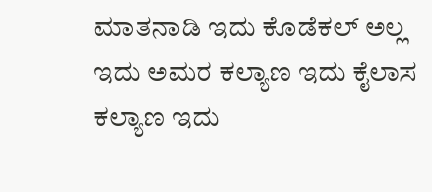ಮಾತನಾಡಿ ಇದು ಕೊಡೆಕಲ್ ಅಲ್ಲ ಇದು ಅಮರ ಕಲ್ಯಾಣ ಇದು ಕೈಲಾಸ ಕಲ್ಯಾಣ ಇದು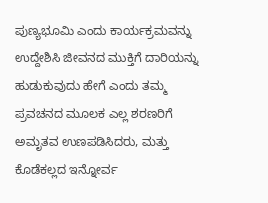ಪುಣ್ಯಭೂಮಿ ಎಂದು ಕಾರ್ಯಕ್ರಮವನ್ನು ಉದ್ದೇಶಿಸಿ ಜೀವನದ ಮುಕ್ತಿಗೆ ದಾರಿಯನ್ನು ಹುಡುಕುವುದು ಹೇಗೆ ಎಂದು ತಮ್ಮ ಪ್ರವಚನದ ಮೂಲಕ ಎಲ್ಲ ಶರಣರಿಗೆ ಅಮೃತವ ಉಣಪಡಿಸಿದರು, ಮತ್ತು ಕೊಡೆಕಲ್ಲದ ಇನ್ನೋರ್ವ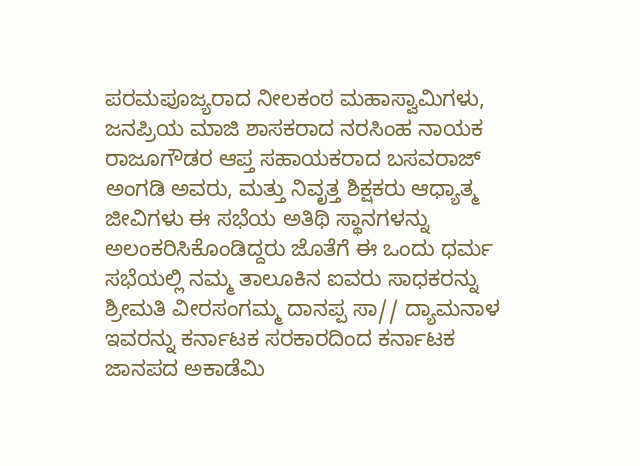ಪರಮಪೂಜ್ಯರಾದ ನೀಲಕಂಠ ಮಹಾಸ್ವಾಮಿಗಳು, ಜನಪ್ರಿಯ ಮಾಜಿ ಶಾಸಕರಾದ ನರಸಿಂಹ ನಾಯಕ ರಾಜೂಗೌಡರ ಆಪ್ತ ಸಹಾಯಕರಾದ ಬಸವರಾಜ್ ಅಂಗಡಿ ಅವರು, ಮತ್ತು ನಿವೃತ್ತ ಶಿಕ್ಷಕರು ಆಧ್ಯಾತ್ಮ ಜೀವಿಗಳು ಈ ಸಭೆಯ ಅತಿಥಿ ಸ್ಥಾನಗಳನ್ನು ಅಲಂಕರಿಸಿಕೊಂಡಿದ್ದರು ಜೊತೆಗೆ ಈ ಒಂದು ಧರ್ಮ ಸಭೆಯಲ್ಲಿ ನಮ್ಮ ತಾಲೂಕಿನ ಐವರು ಸಾಧಕರನ್ನು ಶ್ರೀಮತಿ ವೀರಸಂಗಮ್ಮ ದಾನಪ್ಪ ಸಾ// ದ್ಯಾಮನಾಳ ಇವರನ್ನು ಕರ್ನಾಟಕ ಸರಕಾರದಿಂದ ಕರ್ನಾಟಕ ಜಾನಪದ ಅಕಾಡೆಮಿ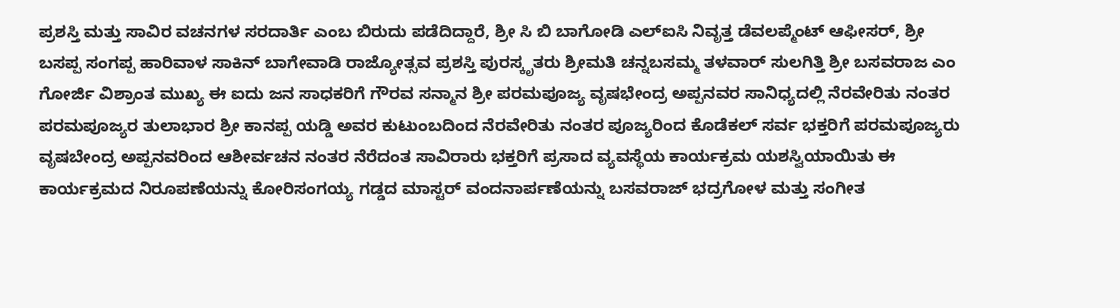ಪ್ರಶಸ್ತಿ ಮತ್ತು ಸಾವಿರ ವಚನಗಳ ಸರದಾರ್ತಿ ಎಂಬ ಬಿರುದು ಪಡೆದಿದ್ದಾರೆ, ಶ್ರೀ ಸಿ ಬಿ ಬಾಗೋಡಿ ಎಲ್ಐಸಿ ನಿವೃತ್ತ ಡೆವಲಪ್ಮೆಂಟ್ ಆಫೀಸರ್, ಶ್ರೀ ಬಸಪ್ಪ ಸಂಗಪ್ಪ ಹಾರಿವಾಳ ಸಾಕಿನ್ ಬಾಗೇವಾಡಿ ರಾಜ್ಯೋತ್ಸವ ಪ್ರಶಸ್ತಿ ಪುರಸ್ಕೃತರು ಶ್ರೀಮತಿ ಚನ್ನಬಸಮ್ಮ ತಳವಾರ್ ಸುಲಗಿತ್ತಿ ಶ್ರೀ ಬಸವರಾಜ ಎಂ ಗೋರ್ಜಿ ವಿಶ್ರಾಂತ ಮುಖ್ಯ ಈ ಐದು ಜನ ಸಾಧಕರಿಗೆ ಗೌರವ ಸನ್ಮಾನ ಶ್ರೀ ಪರಮಪೂಜ್ಯ ವೃಷಭೇಂದ್ರ ಅಪ್ಪನವರ ಸಾನಿಧ್ಯದಲ್ಲಿ ನೆರವೇರಿತು ನಂತರ ಪರಮಪೂಜ್ಯರ ತುಲಾಭಾರ ಶ್ರೀ ಕಾನಪ್ಪ ಯಡ್ಡಿ ಅವರ ಕುಟುಂಬದಿಂದ ನೆರವೇರಿತು ನಂತರ ಪೂಜ್ಯರಿಂದ ಕೊಡೆಕಲ್ ಸರ್ವ ಭಕ್ತರಿಗೆ ಪರಮಪೂಜ್ಯರು ವೃಷಬೇಂದ್ರ ಅಪ್ಪನವರಿಂದ ಆಶೀರ್ವಚನ ನಂತರ ನೆರೆದಂತ ಸಾವಿರಾರು ಭಕ್ತರಿಗೆ ಪ್ರಸಾದ ವ್ಯವಸ್ಥೆಯ ಕಾರ್ಯಕ್ರಮ ಯಶಸ್ವಿಯಾಯಿತು ಈ ಕಾರ್ಯಕ್ರಮದ ನಿರೂಪಣೆಯನ್ನು ಕೋರಿಸಂಗಯ್ಯ ಗಡ್ಡದ ಮಾಸ್ಟರ್ ವಂದನಾರ್ಪಣೆಯನ್ನು ಬಸವರಾಜ್ ಭದ್ರಗೋಳ ಮತ್ತು ಸಂಗೀತ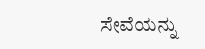ಸೇವೆಯನ್ನು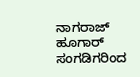ನಾಗರಾಜ್ ಹೂಗಾರ್ ಸಂಗಡಿಗರಿಂದ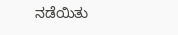ನಡೆಯಿತು